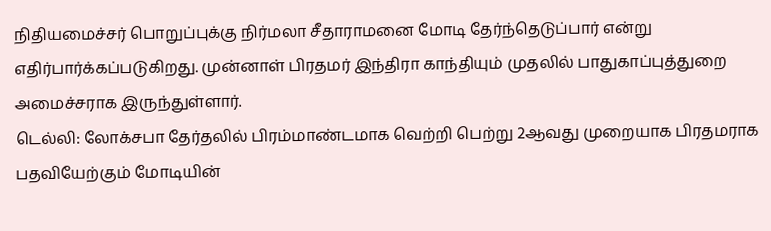நிதியமைச்சர் பொறுப்புக்கு நிர்மலா சீதாராமனை மோடி தேர்ந்தெடுப்பார் என்று எதிர்பார்க்கப்படுகிறது. முன்னாள் பிரதமர் இந்திரா காந்தியும் முதலில் பாதுகாப்புத்துறை அமைச்சராக இருந்துள்ளார்.
டெல்லி: லோக்சபா தேர்தலில் பிரம்மாண்டமாக வெற்றி பெற்று 2ஆவது முறையாக பிரதமராக பதவியேற்கும் மோடியின்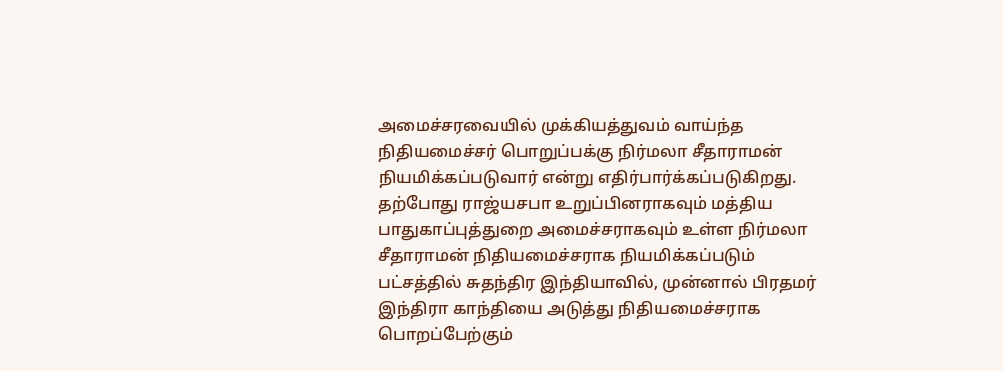அமைச்சரவையில் முக்கியத்துவம் வாய்ந்த நிதியமைச்சர் பொறுப்பக்கு நிர்மலா சீதாராமன் நியமிக்கப்படுவார் என்று எதிர்பார்க்கப்படுகிறது.
தற்போது ராஜ்யசபா உறுப்பினராகவும் மத்திய பாதுகாப்புத்துறை அமைச்சராகவும் உள்ள நிர்மலா சீதாராமன் நிதியமைச்சராக நியமிக்கப்படும் பட்சத்தில் சுதந்திர இந்தியாவில், முன்னால் பிரதமர் இந்திரா காந்தியை அடுத்து நிதியமைச்சராக பொறப்பேற்கும்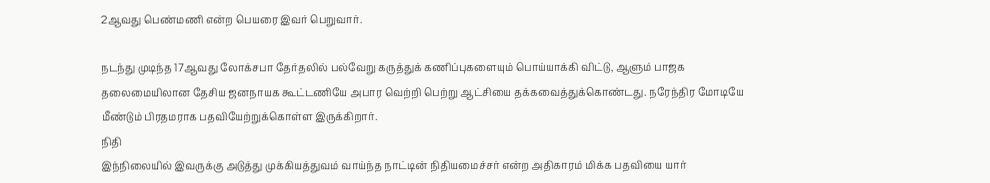2ஆவது பெண்மணி என்ற பெயரை இவர் பெறுவார்.

நடந்து முடிந்த 17ஆவது லோக்சபா தேர்தலில் பல்வேறு கருத்துக் கணிப்புகளையும் பொய்யாக்கி விட்டு, ஆளும் பாஜக தலைமையிலான தேசிய ஜனநாயக கூட்டணியே அபார வெற்றி பெற்று ஆட்சியை தக்கவைத்துக்கொண்டது. நரேந்திர மோடியே மீண்டும் பிரதமராக பதவியேற்றுக்கொள்ள இருக்கிறார்.
நிதி
இந்நிலையில் இவருக்கு அடுத்து முக்கியத்துவம் வாய்ந்த நாட்டின் நிதியமைச்சர் என்ற அதிகாரம் மிக்க பதவியை யார்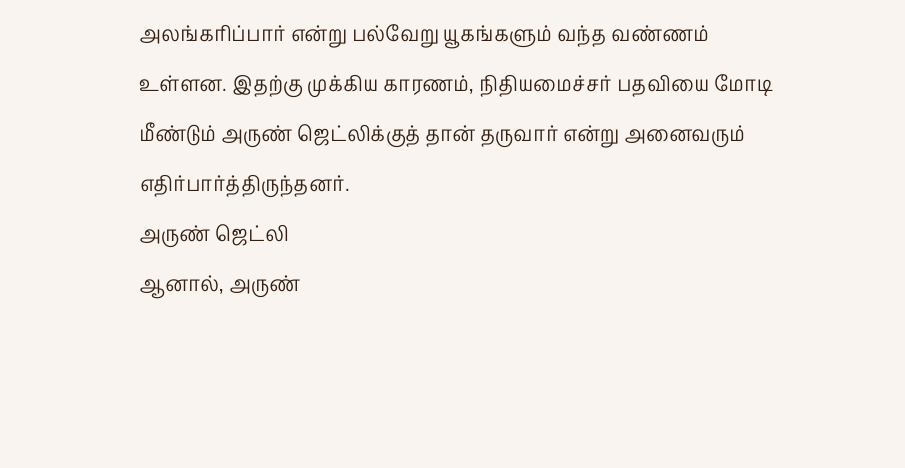அலங்கரிப்பார் என்று பல்வேறு யூகங்களும் வந்த வண்ணம் உள்ளன. இதற்கு முக்கிய காரணம், நிதியமைச்சர் பதவியை மோடி மீண்டும் அருண் ஜெட்லிக்குத் தான் தருவார் என்று அனைவரும் எதிர்பார்த்திருந்தனர்.
அருண் ஜெட்லி
ஆனால், அருண்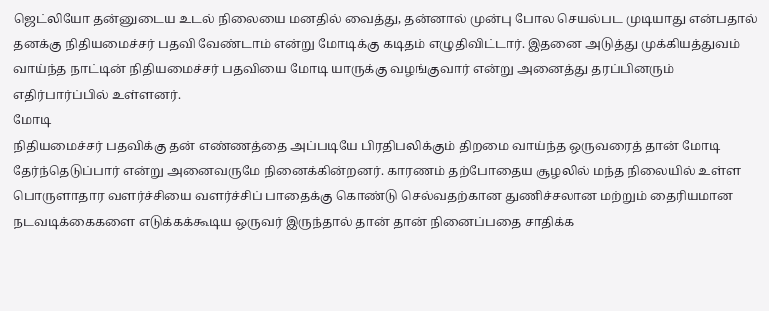ஜெட்லியோ தன்னுடைய உடல் நிலையை மனதில் வைத்து, தன்னால் முன்பு போல செயல்பட முடியாது என்பதால் தனக்கு நிதியமைச்சர் பதவி வேண்டாம் என்று மோடிக்கு கடிதம் எழுதிவிட்டார். இதனை அடுத்து முக்கியத்துவம் வாய்ந்த நாட்டின் நிதியமைச்சர் பதவியை மோடி யாருக்கு வழங்குவார் என்று அனைத்து தரப்பினரும் எதிர்பார்ப்பில் உள்ளனர்.
மோடி
நிதியமைச்சர் பதவிக்கு தன் எண்ணத்தை அப்படியே பிரதிபலிக்கும் திறமை வாய்ந்த ஒருவரைத் தான் மோடி தேர்ந்தெடுப்பார் என்று அனைவருமே நினைக்கின்றனர். காரணம் தற்போதைய சூழலில் மந்த நிலையில் உள்ள பொருளாதார வளர்ச்சியை வளர்ச்சிப் பாதைக்கு கொண்டு செல்வதற்கான துணிச்சலான மற்றும் தைரியமான நடவடிக்கைகளை எடுக்கக்கூடிய ஒருவர் இருந்தால் தான் தான் நினைப்பதை சாதிக்க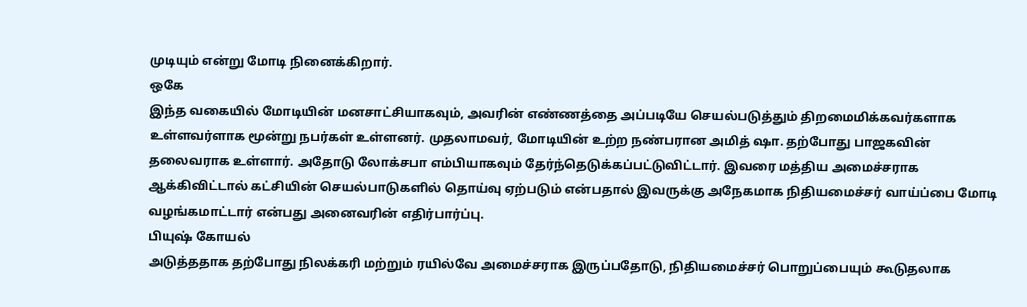முடியும் என்று மோடி நினைக்கிறார்.
ஒகே
இந்த வகையில் மோடியின் மனசாட்சியாகவும், அவரின் எண்ணத்தை அப்படியே செயல்படுத்தும் திறமைமிக்கவர்களாக உள்ளவர்ளாக மூன்று நபர்கள் உள்ளனர். முதலாமவர், மோடியின் உற்ற நண்பரான அமித் ஷா. தற்போது பாஜகவின் தலைவராக உள்ளார். அதோடு லோக்சபா எம்பியாகவும் தேர்ந்தெடுக்கப்பட்டுவிட்டார். இவரை மத்திய அமைச்சராக ஆக்கிவிட்டால் கட்சியின் செயல்பாடுகளில் தொய்வு ஏற்படும் என்பதால் இவருக்கு அநேகமாக நிதியமைச்சர் வாய்ப்பை மோடி வழங்கமாட்டார் என்பது அனைவரின் எதிர்பார்ப்பு.
பியுஷ் கோயல்
அடுத்ததாக தற்போது நிலக்கரி மற்றும் ரயில்வே அமைச்சராக இருப்பதோடு, நிதியமைச்சர் பொறுப்பையும் கூடுதலாக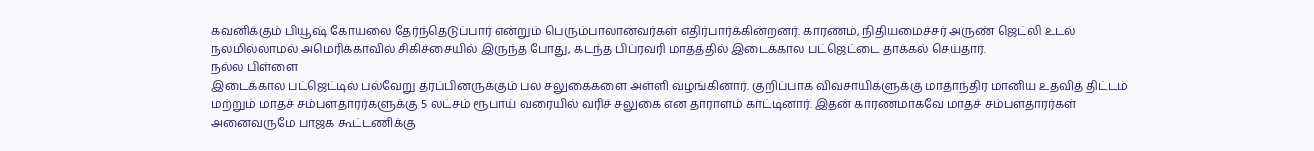கவனிக்கும் பியூஷ் கோயலை தேர்ந்தெடுப்பார் என்றும் பெரும்பாலானவர்கள் எதிர்பார்க்கின்றனர். காரணம், நிதியமைச்சர் அருண் ஜெட்லி உடல் நலமில்லாமல் அமெரிக்காவில் சிகிச்சையில் இருந்த போது, கடந்த பிப்ரவரி மாதத்தில் இடைக்கால பட்ஜெட்டை தாக்கல் செய்தார்.
நல்ல பிள்ளை
இடைக்கால பட்ஜெட்டில் பல்வேறு தரப்பினருக்கும் பல சலுகைகளை அள்ளி வழங்கினார். குறிப்பாக விவசாயிகளுக்கு மாதாந்திர மானிய உதவித் திட்டம் மற்றும் மாதச் சம்பளதாரர்களுக்கு 5 லட்சம் ரூபாய் வரையில் வரிச் சலுகை என தாராளம் காட்டினார். இதன் காரணமாகவே மாதச் சம்பளதாரர்கள் அனைவருமே பாஜக கூட்டணிக்கு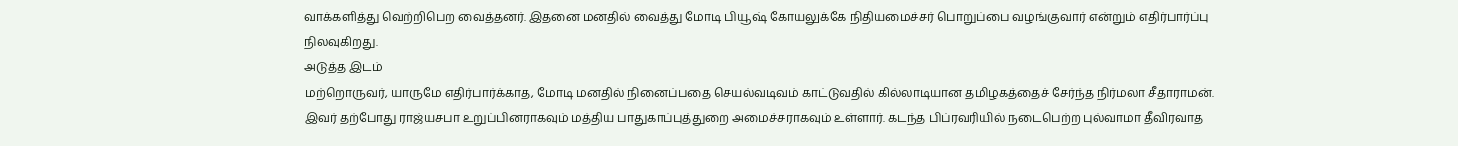வாக்களித்து வெற்றிபெற வைத்தனர். இதனை மனதில் வைத்து மோடி பியூஷ் கோயலுக்கே நிதியமைச்சர் பொறுப்பை வழங்குவார் என்றும் எதிர்பார்ப்பு நிலவுகிறது.
அடுத்த இடம்
மற்றொருவர், யாருமே எதிர்பார்க்காத, மோடி மனதில் நினைப்பதை செயல்வடிவம் காட்டுவதில் கில்லாடியான தமிழகத்தைச் சேர்ந்த நிர்மலா சீதாராமன். இவர் தற்போது ராஜ்யசபா உறுப்பினராகவும் மத்திய பாதுகாப்புத்துறை அமைச்சராகவும் உள்ளார். கடந்த பிப்ரவரியில் நடைபெற்ற புல்வாமா தீவிரவாத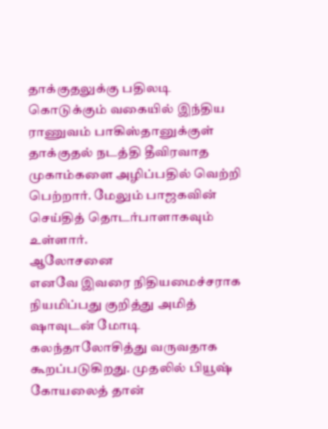தாக்குதலுக்கு பதிலடி கொடுக்கும் வகையில் இந்திய ராணுவம் பாகிஸ்தானுக்குள் தாக்குதல் நடத்தி தீவிரவாத முகாம்களை அழிப்பதில் வெற்றி பெற்றார். மேலும் பாஜகவின் செய்தித் தொடர்பாளாகவும் உள்ளார்.
ஆலோசனை
எனவே இவரை நிதியமைச்சராக நியமிப்பது குறித்து அமித் ஷாவுடன் மோடி கலந்தாலோசித்து வருவதாக கூறப்படுகிறது. முதலில் பியூஷ் கோயலைத் தான்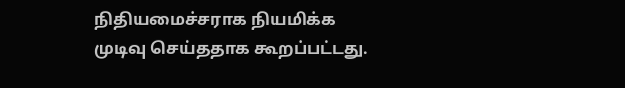நிதியமைச்சராக நியமிக்க முடிவு செய்ததாக கூறப்பட்டது.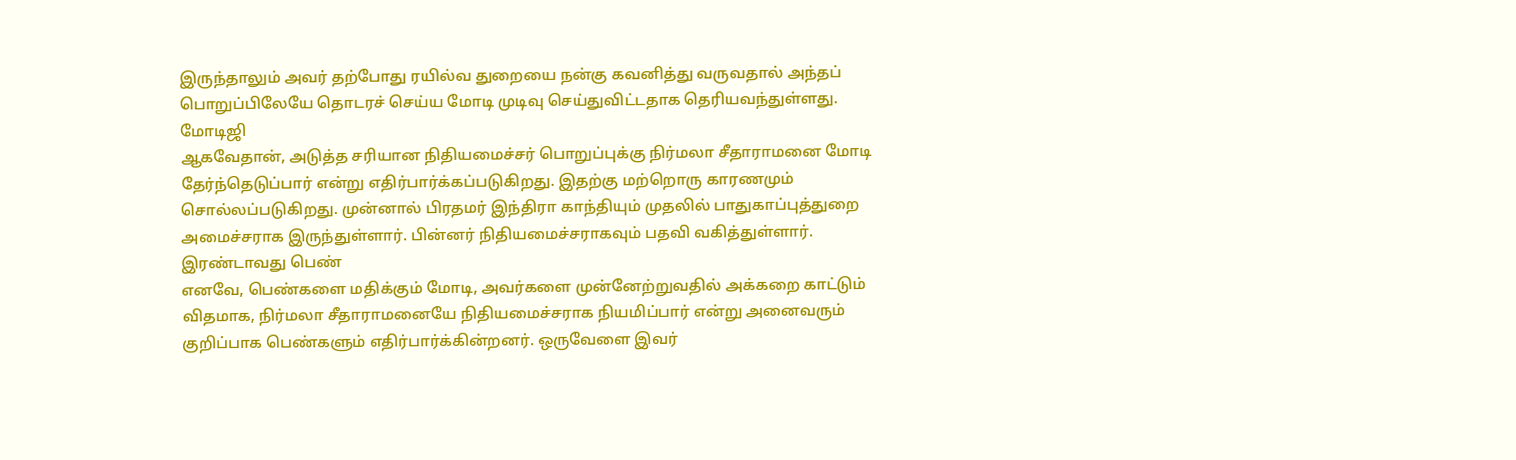இருந்தாலும் அவர் தற்போது ரயில்வ துறையை நன்கு கவனித்து வருவதால் அந்தப் பொறுப்பிலேயே தொடரச் செய்ய மோடி முடிவு செய்துவிட்டதாக தெரியவந்துள்ளது.
மோடிஜி
ஆகவேதான், அடுத்த சரியான நிதியமைச்சர் பொறுப்புக்கு நிர்மலா சீதாராமனை மோடி தேர்ந்தெடுப்பார் என்று எதிர்பார்க்கப்படுகிறது. இதற்கு மற்றொரு காரணமும் சொல்லப்படுகிறது. முன்னால் பிரதமர் இந்திரா காந்தியும் முதலில் பாதுகாப்புத்துறை அமைச்சராக இருந்துள்ளார். பின்னர் நிதியமைச்சராகவும் பதவி வகித்துள்ளார்.
இரண்டாவது பெண்
எனவே, பெண்களை மதிக்கும் மோடி, அவர்களை முன்னேற்றுவதில் அக்கறை காட்டும் விதமாக, நிர்மலா சீதாராமனையே நிதியமைச்சராக நியமிப்பார் என்று அனைவரும் குறிப்பாக பெண்களும் எதிர்பார்க்கின்றனர். ஒருவேளை இவர்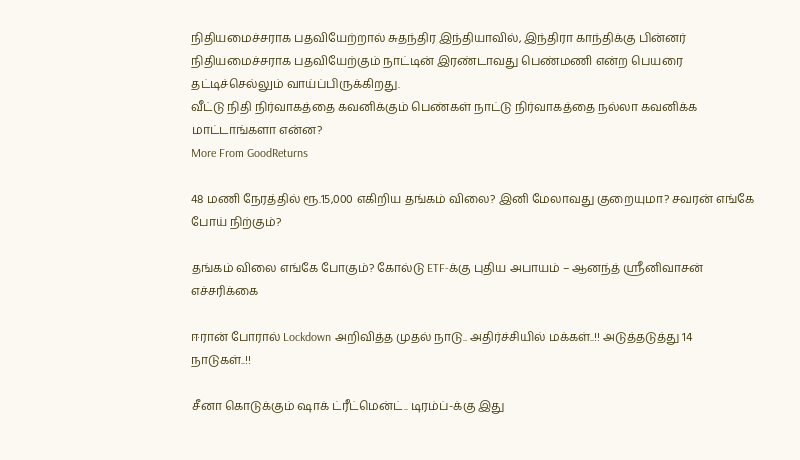நிதியமைச்சராக பதவியேற்றால் சுதந்திர இந்தியாவில், இந்திரா காந்திக்கு பின்னர் நிதியமைச்சராக பதவியேற்கும் நாட்டின் இரண்டாவது பெண்மணி என்ற பெயரை தட்டிச்செல்லும் வாய்ப்பிருக்கிறது.
வீட்டு நிதி நிர்வாகத்தை கவனிக்கும் பெண்கள் நாட்டு நிர்வாகத்தை நல்லா கவனிக்க மாட்டாங்களா என்ன?
More From GoodReturns

48 மணி நேரத்தில் ரூ.15,000 எகிறிய தங்கம் விலை? இனி மேலாவது குறையுமா? சவரன் எங்கே போய் நிற்கும்?

தங்கம் விலை எங்கே போகும்? கோல்டு ETF-க்கு புதிய அபாயம் – ஆனந்த் ஸ்ரீனிவாசன் எச்சரிக்கை

ஈரான் போரால் Lockdown அறிவித்த முதல் நாடு.. அதிர்ச்சியில் மக்கள்..!! அடுத்தடுத்து 14 நாடுகள்..!!

சீனா கொடுக்கும் ஷாக் ட்ரீட்மென்ட்.. டிரம்ப்-க்கு இது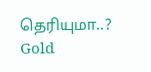தெரியுமா..? Gold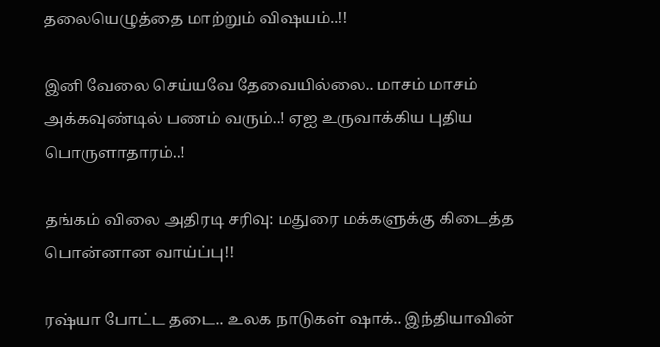தலையெழுத்தை மாற்றும் விஷயம்..!!

இனி வேலை செய்யவே தேவையில்லை.. மாசம் மாசம் அக்கவுண்டில் பணம் வரும்..! ஏஐ உருவாக்கிய புதிய பொருளாதாரம்..!

தங்கம் விலை அதிரடி சரிவு: மதுரை மக்களுக்கு கிடைத்த பொன்னான வாய்ப்பு!!

ரஷ்யா போட்ட தடை.. உலக நாடுகள் ஷாக்.. இந்தியாவின்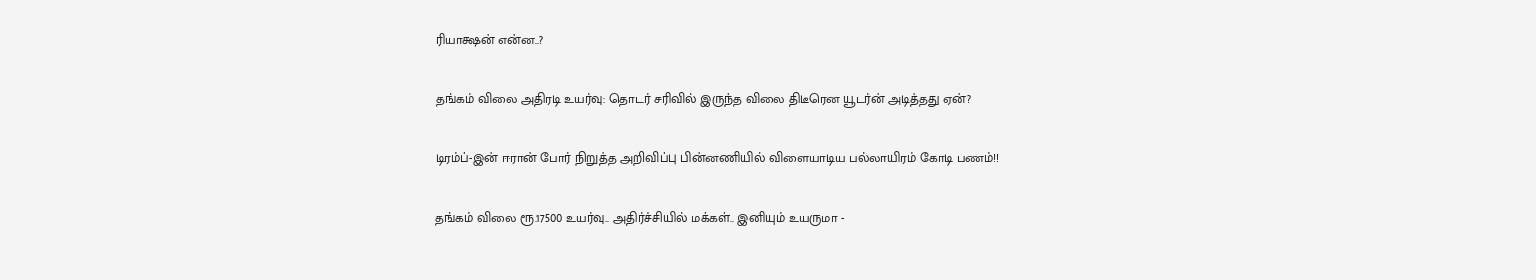ரியாக்ஷன் என்ன..?

தங்கம் விலை அதிரடி உயர்வு: தொடர் சரிவில் இருந்த விலை திடீரென யூடர்ன் அடித்தது ஏன்?

டிரம்ப்-இன் ஈரான் போர் நிறுத்த அறிவிப்பு பின்னணியில் விளையாடிய பல்லாயிரம் கோடி பணம்!!

தங்கம் விலை ரூ.17500 உயர்வு.. அதிர்ச்சியில் மக்கள்.. இனியும் உயருமா -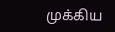முக்கிய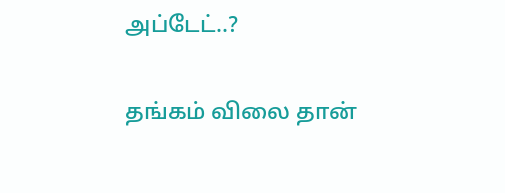அப்டேட்..?

தங்கம் விலை தான்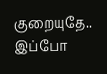குறையுதே.. இப்போ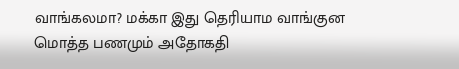வாங்கலமா? மக்கா இது தெரியாம வாங்குன மொத்த பணமும் அதோகதி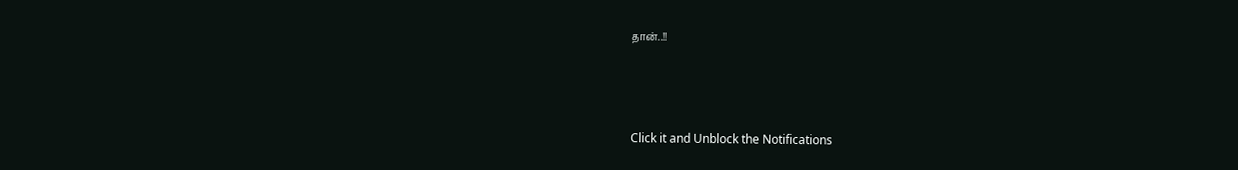தான்..!!



Click it and Unblock the Notifications